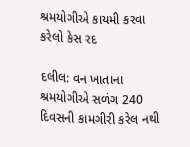શ્રમયોગીએ કાયમી કરવા કરેલો કેસ રદ

દલીલ: વન ખાતાના શ્રમયોગીએ સળંગ 240 દિવસની કામગીરી કરેલ નથી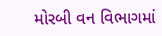મોરબી વન વિભાગમાં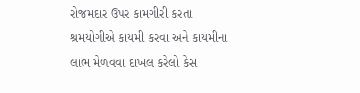રોજમદાર ઉપર કામગીરી કરતા શ્રમયોગીએ કાયમી કરવા અને કાયમીના લાભ મેળવવા દાખલ કરેલો કેસ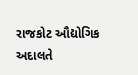રાજકોટ ઔદ્યોગિક અદાલતે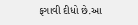ફગાવી દીધો છે.આ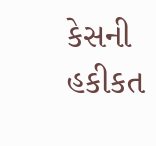કેસની હકીકત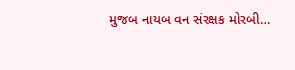મુજબ નાયબ વન સંરક્ષક મોરબી…